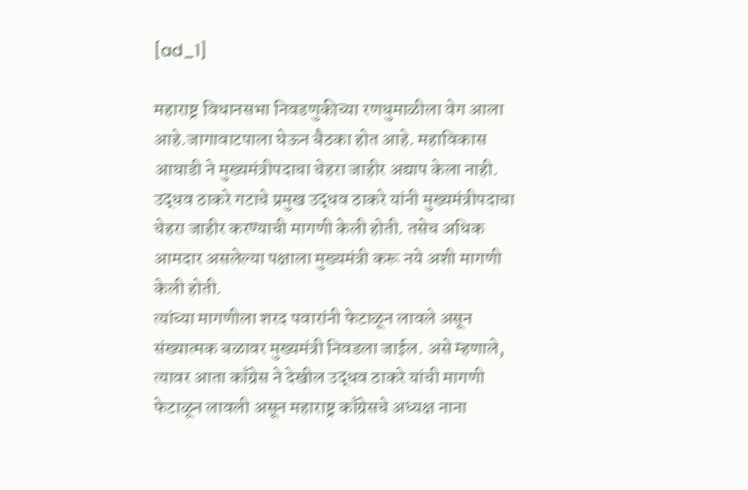[ad_1]

महाराष्ट्र विधानसभा निवडणुकीच्या रणधुमाळीला वेग आला आहे.जागावाटपाला घेऊन बैठका होत आहे. महाविकास आघाडी ने मुख्यमंत्रीपदाचा चेहरा जाहीर अद्याप केला नाही. उद्धव ठाकरे गटाचे प्रमुख उद्धव ठाकरे यांनी मुख्यमंत्रीपदाचा चेहरा जाहीर करण्याची मागणी केली होती. तसेच अधिक आमदार असलेल्या पक्षाला मुख्यमंत्री करू नये अशी मागणी केली होती.
त्यांच्या मागणीला शरद पवारांनी फेटाळून लावले असून संख्यात्मक बळावर मुख्यमंत्री निवडला जाईल. असे म्हणाले, त्यावर आता काँग्रेस ने देखील उद्धव ठाकरे यांची मागणी फेटाळून लावली असून महाराष्ट्र काँग्रेसचे अध्यक्ष नाना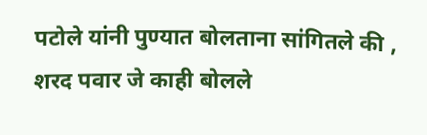पटोले यांनी पुण्यात बोलताना सांगितले की , शरद पवार जे काही बोलले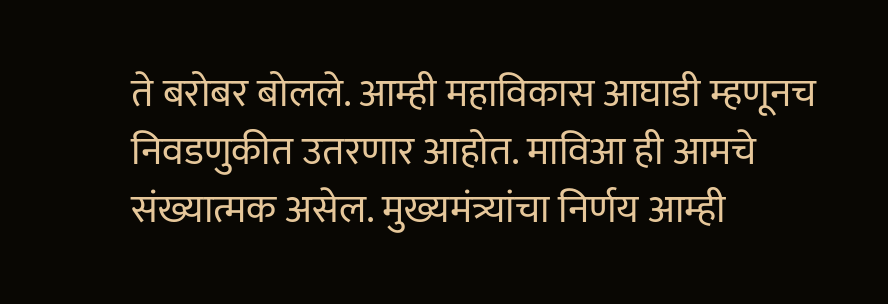ते बरोबर बोलले. आम्ही महाविकास आघाडी म्हणूनच निवडणुकीत उतरणार आहोत. माविआ ही आमचे संख्यात्मक असेल. मुख्यमंत्र्यांचा निर्णय आम्ही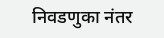निवडणुका नंतर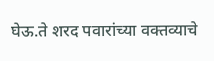घेऊ.ते शरद पवारांच्या वक्तव्याचे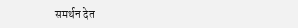समर्थन देत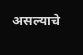असल्याचे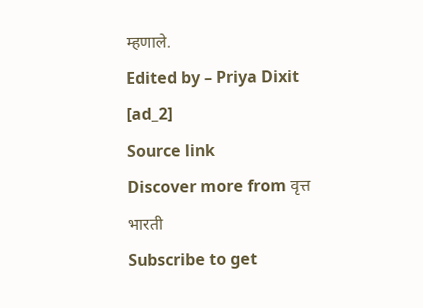म्हणाले.
Edited by – Priya Dixit
[ad_2]
Source link
Discover more from वृत्त भारती
Subscribe to get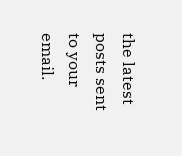the latest posts sent to your email.